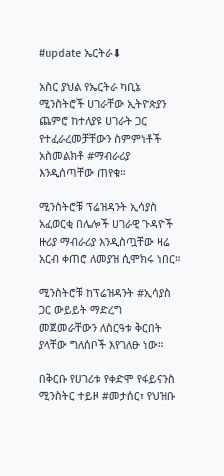#update ኤርትራ⬇

አስር ያህል የኤርትራ ካቢኔ ሚንስትሮች ሀገራቸው ኢትዮጵያን ጨምሮ ከተለያዩ ሀገራት ጋር የተፈራረመቻቸውን ስምምነቶች አስመልክቶ #ማብራሪያ እንዲሰጣቸው ጠየቁ።

ሚንስትሮቹ ፕሬዝዳንት ኢሳያስ አፈወርቂ በሌሎች ሀገራዊ ጉዳዮች ዙሪያ ማብራሪያ እንዲስጧቸው ዛሬ አርብ ቀጠሮ ለመያዝ ሲሞክሩ ነበር።

ሚንስትሮቹ ከፕሬዝዳንት #ኢሳያስ ጋር ውይይት ማድረግ መጀመራቸውን ለስርዓቱ ቅርበት ያላቸው ግለሰቦች እየገለፁ ነው።

በቅርቡ የሀገሪቱ የቀድሞ የፋይናንስ ሚንስትር ተይዞ #መታሰር፣ የህዝቡ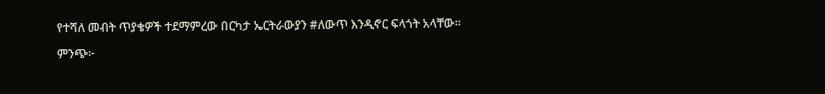የተሻለ መብት ጥያቄዎች ተደማምረው በርካታ ኤርትራውያን #ለውጥ እንዲኖር ፍላጎት አላቸው።

ምንጭ፦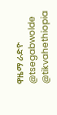ዋዜማ ራድዮ
@tsegabwolde @tikvahethiopia